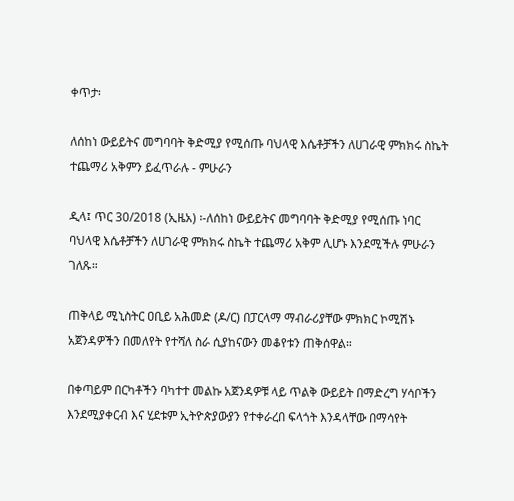ቀጥታ፡

ለሰከነ ውይይትና መግባባት ቅድሚያ የሚሰጡ ባህላዊ እሴቶቻችን ለሀገራዊ ምክክሩ ስኬት ተጨማሪ አቅምን ይፈጥራሉ - ምሁራን

ዲላ፤ ጥር 30/2018 (ኢዜአ) ፡-ለሰከነ ውይይትና መግባባት ቅድሚያ የሚሰጡ ነባር ባህላዊ እሴቶቻችን ለሀገራዊ ምክክሩ ስኬት ተጨማሪ አቅም ሊሆኑ እንደሚችሉ ምሁራን ገለጹ።

ጠቅላይ ሚኒስትር ዐቢይ አሕመድ (ዶ/ር) በፓርላማ ማብራሪያቸው ምክክር ኮሚሽኑ አጀንዳዎችን በመለየት የተሻለ ስራ ሲያከናውን መቆየቱን ጠቅሰዋል።

በቀጣይም በርካቶችን ባካተተ መልኩ አጀንዳዎቹ ላይ ጥልቅ ውይይት በማድረግ ሃሳቦችን እንደሚያቀርብ እና ሂደቱም ኢትዮጵያውያን የተቀራረበ ፍላጎት እንዳላቸው በማሳየት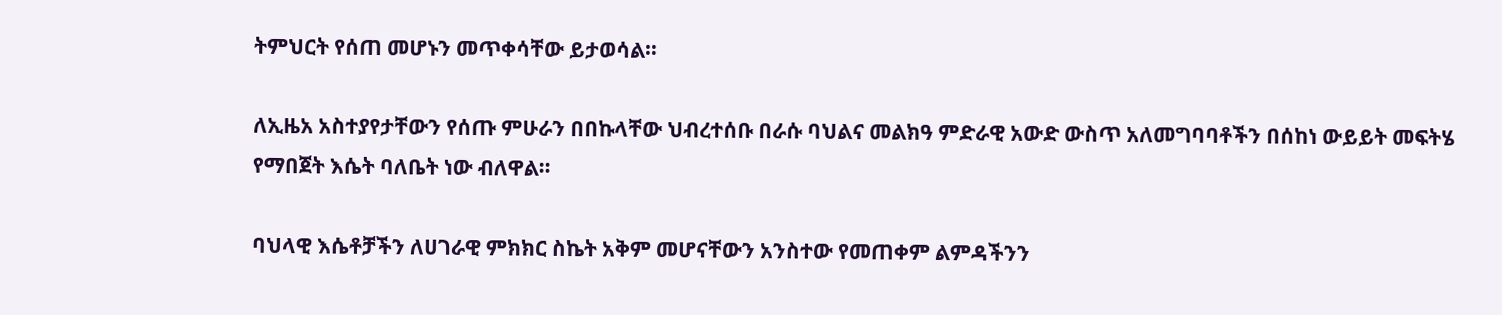ትምህርት የሰጠ መሆኑን መጥቀሳቸው ይታወሳል።

ለኢዜአ አስተያየታቸውን የሰጡ ምሁራን በበኩላቸው ህብረተሰቡ በራሱ ባህልና መልክዓ ምድራዊ አውድ ውስጥ አለመግባባቶችን በሰከነ ውይይት መፍትሄ የማበጀት እሴት ባለቤት ነው ብለዋል።

ባህላዊ እሴቶቻችን ለሀገራዊ ምክክር ስኬት አቅም መሆናቸውን አንስተው የመጠቀም ልምዳችንን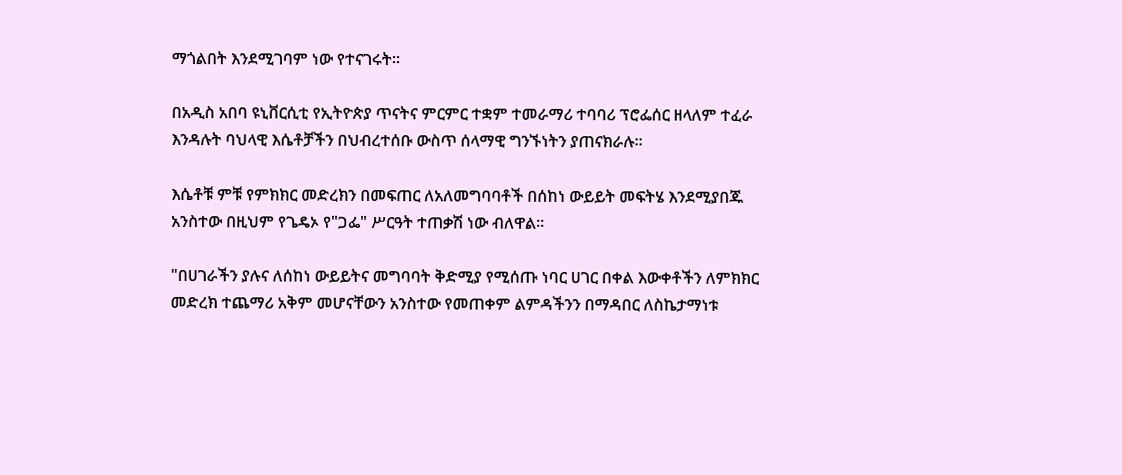ማጎልበት እንደሚገባም ነው የተናገሩት።

በአዲስ አበባ ዩኒቨርሲቲ የኢትዮጵያ ጥናትና ምርምር ተቋም ተመራማሪ ተባባሪ ፕሮፌሰር ዘላለም ተፈራ እንዳሉት ባህላዊ እሴቶቻችን በህብረተሰቡ ውስጥ ሰላማዊ ግንኙነትን ያጠናክራሉ።

እሴቶቹ ምቹ የምክክር መድረክን በመፍጠር ለአለመግባባቶች በሰከነ ውይይት መፍትሄ እንደሚያበጁ አንስተው በዚህም የጌዴኦ የ"ጋፌ" ሥርዓት ተጠቃሽ ነው ብለዋል።

"በሀገራችን ያሉና ለሰከነ ውይይትና መግባባት ቅድሚያ የሚሰጡ ነባር ሀገር በቀል እውቀቶችን ለምክክር መድረክ ተጨማሪ አቅም መሆናቸውን አንስተው የመጠቀም ልምዳችንን በማዳበር ለስኬታማነቱ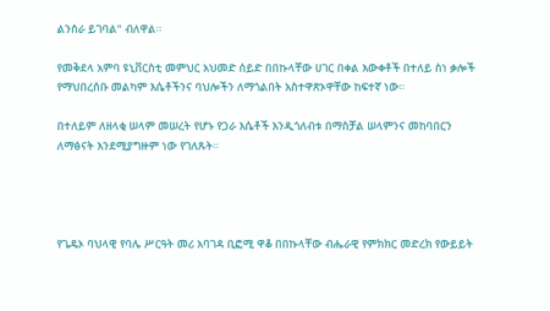ልንሰራ ይገባል" ብለዋል።

የመቅደላ አምባ ዩኒቨርስቲ መምህር አህመድ ሰይድ በበኩላቸው ሀገር በቀል እውቀቶች በተለይ ስነ ቃሎች የማህበረሰቡ መልካም እሴቶችንና ባህሎችን ለማጎልበት አስተዋጽኦዋቸው ከፍተኛ ነው።

በተለይም ለዘላቂ ሠላም መሠረት የሆኑ የጋራ እሴቶች እንዲጎለብቱ በማስቻል ሠላምንና መከባበርን ለማፅናት እንደሚያግዙም ነው የገለጹት።




የጌዴኦ ባህላዊ የባሌ ሥርዓት መሪ አባገዳ ቢፎሚ ዋቆ በበኩላቸው ብሔራዊ የምክክር መድረክ የውይይት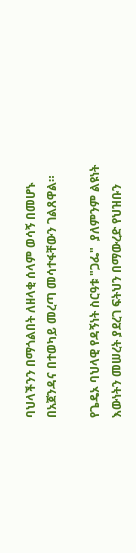ባህላችንን በማጎልበት ለዘላቂ ሰላም ወሳኝ በመሆኑ በአጀንዳና በተወካይ መረጣ መሳተፋቸውን ገልጸዋል።

የጌዴኦ ባህላዊ የዳኝነት ስርዓቱ "ጋፌ"  ያለምንም ልዩነት እውነትን መሠረት ያደረገ ፍትህን በማውረድ የህዝቡን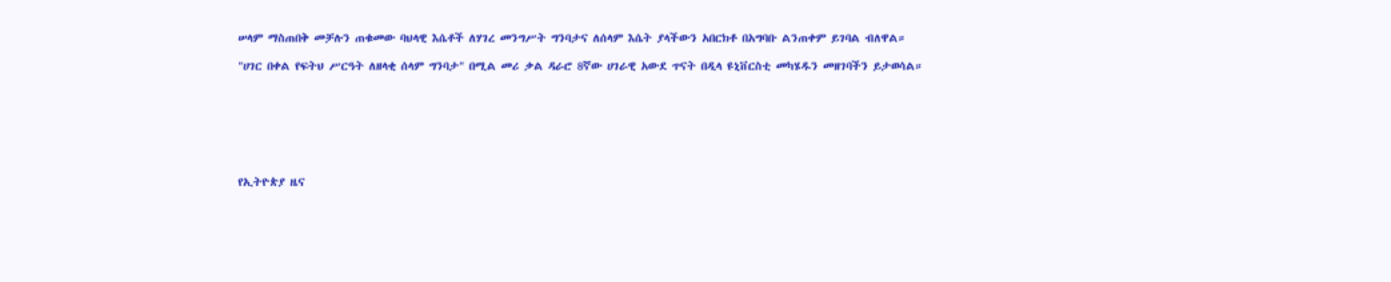ሠላም ማስጠበቅ መቻሉን ጠቁመው ባህላዊ እሴቶች ለሃገረ መንግሥት ግንባታና ለሰላም እሴት ያላችውን አበርክቶ በአግባቡ ልንጠቀም ይገባል ብለዋል።

"ሀገር በቀል የፍትህ ሥርዓት ለዘላቂ ሰላም ግንባታ" በሚል መሪ ቃል ዳራሮ 8ኛው ሀገራዊ አውደ ጥናት በዲላ ዩኒቨርስቲ መካሄዱን መዘገባችን ይታወሳል።







የኢትዮጵያ ዜና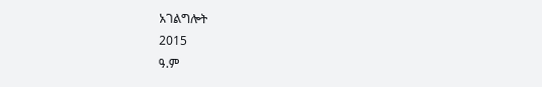አገልግሎት
2015
ዓ.ም